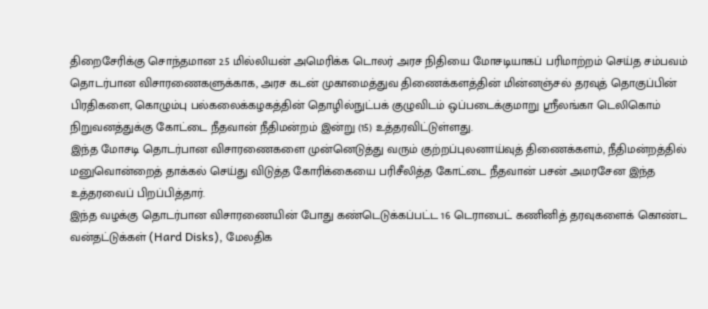திறைசேரிக்கு சொந்தமான 2.5 மில்லியன் அமெரிக்க டொலர் அரச நிதியை மோசடியாகப் பரிமாற்றம் செய்த சம்பவம் தொடர்பான விசாரணைகளுக்காக, அரச கடன் முகாமைத்துவ திணைக்களத்தின் மின்னஞ்சல் தரவுத் தொகுப்பின் பிரதிகளை, கொழும்பு பல்கலைக்கழகத்தின் தொழில்நுட்பக் குழுவிடம் ஒப்படைக்குமாறு ஸ்ரீலங்கா டெலிகொம் நிறுவனத்துக்கு கோட்டை நீதவான் நீதிமன்றம் இன்று (15) உத்தரவிட்டுள்ளது.
இந்த மோசடி தொடர்பான விசாரணைகளை முன்னெடுத்து வரும் குற்றப்புலனாய்வுத் திணைக்களம், நீதிமன்றத்தில் மனுவொன்றைத் தாக்கல் செய்து விடுத்த கோரிக்கையை பரிசீலித்த கோட்டை நீதவான் பசன் அமரசேன இந்த உத்தரவைப் பிறப்பித்தார்.
இந்த வழக்கு தொடர்பான விசாரணையின் போது கண்டெடுக்கப்பட்ட 16 டெராபைட் கணினித் தரவுகளைக் கொண்ட வன்தட்டுக்கள் (Hard Disks), மேலதிக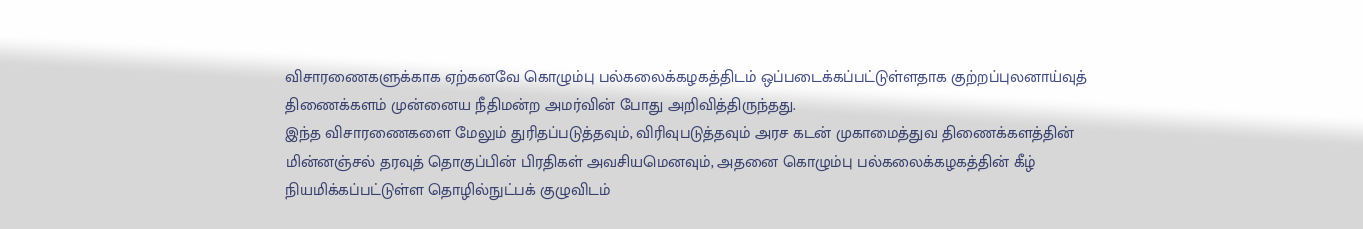விசாரணைகளுக்காக ஏற்கனவே கொழும்பு பல்கலைக்கழகத்திடம் ஒப்படைக்கப்பட்டுள்ளதாக குற்றப்புலனாய்வுத் திணைக்களம் முன்னைய நீதிமன்ற அமர்வின் போது அறிவித்திருந்தது.
இந்த விசாரணைகளை மேலும் துரிதப்படுத்தவும், விரிவுபடுத்தவும் அரச கடன் முகாமைத்துவ திணைக்களத்தின் மின்னஞ்சல் தரவுத் தொகுப்பின் பிரதிகள் அவசியமெனவும், அதனை கொழும்பு பல்கலைக்கழகத்தின் கீழ் நியமிக்கப்பட்டுள்ள தொழில்நுட்பக் குழுவிடம்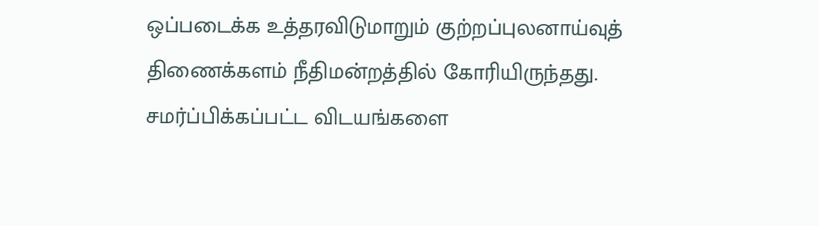ஒப்படைக்க உத்தரவிடுமாறும் குற்றப்புலனாய்வுத் திணைக்களம் நீதிமன்றத்தில் கோரியிருந்தது.
சமர்ப்பிக்கப்பட்ட விடயங்களை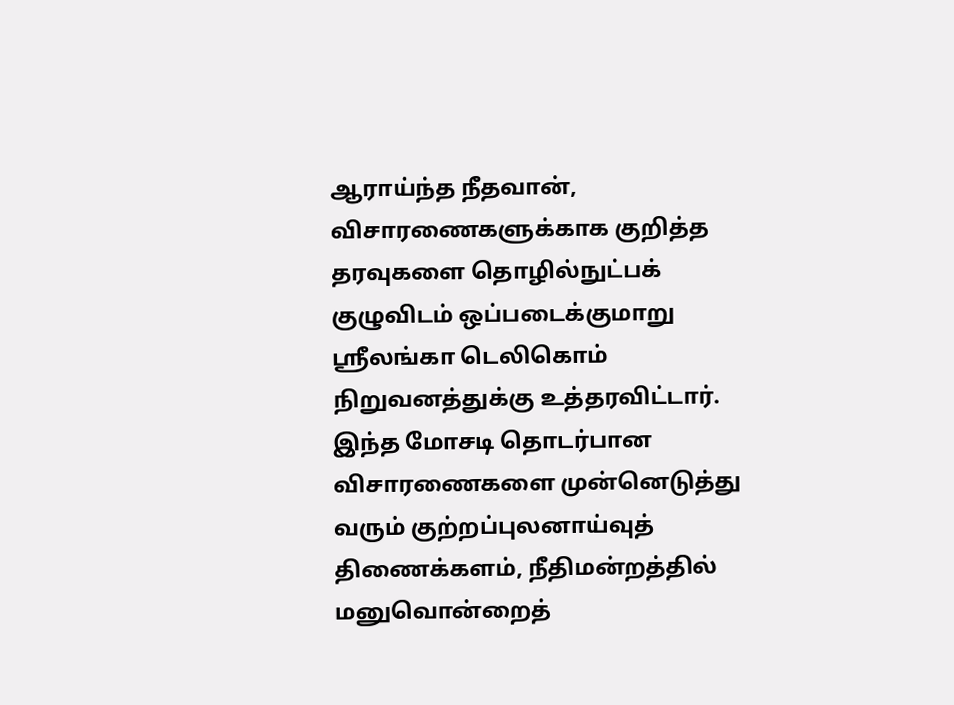ஆராய்ந்த நீதவான், விசாரணைகளுக்காக குறித்த தரவுகளை தொழில்நுட்பக் குழுவிடம் ஒப்படைக்குமாறு ஸ்ரீலங்கா டெலிகொம் நிறுவனத்துக்கு உத்தரவிட்டார்.
இந்த மோசடி தொடர்பான விசாரணைகளை முன்னெடுத்து வரும் குற்றப்புலனாய்வுத் திணைக்களம், நீதிமன்றத்தில் மனுவொன்றைத்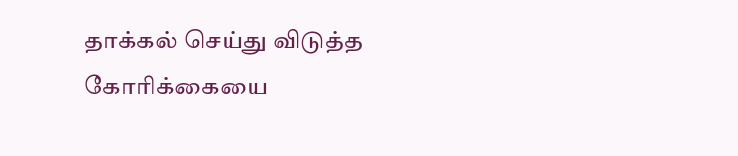தாக்கல் செய்து விடுத்த கோரிக்கையை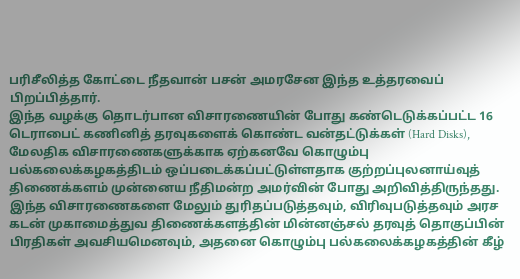பரிசீலித்த கோட்டை நீதவான் பசன் அமரசேன இந்த உத்தரவைப் பிறப்பித்தார்.
இந்த வழக்கு தொடர்பான விசாரணையின் போது கண்டெடுக்கப்பட்ட 16 டெராபைட் கணினித் தரவுகளைக் கொண்ட வன்தட்டுக்கள் (Hard Disks), மேலதிக விசாரணைகளுக்காக ஏற்கனவே கொழும்பு பல்கலைக்கழகத்திடம் ஒப்படைக்கப்பட்டுள்ளதாக குற்றப்புலனாய்வுத் திணைக்களம் முன்னைய நீதிமன்ற அமர்வின் போது அறிவித்திருந்தது.
இந்த விசாரணைகளை மேலும் துரிதப்படுத்தவும், விரிவுபடுத்தவும் அரச கடன் முகாமைத்துவ திணைக்களத்தின் மின்னஞ்சல் தரவுத் தொகுப்பின் பிரதிகள் அவசியமெனவும், அதனை கொழும்பு பல்கலைக்கழகத்தின் கீழ்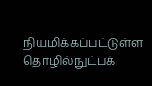நியமிக்கப்பட்டுள்ள தொழில்நுட்பக்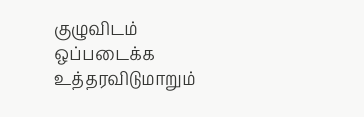குழுவிடம் ஒப்படைக்க உத்தரவிடுமாறும்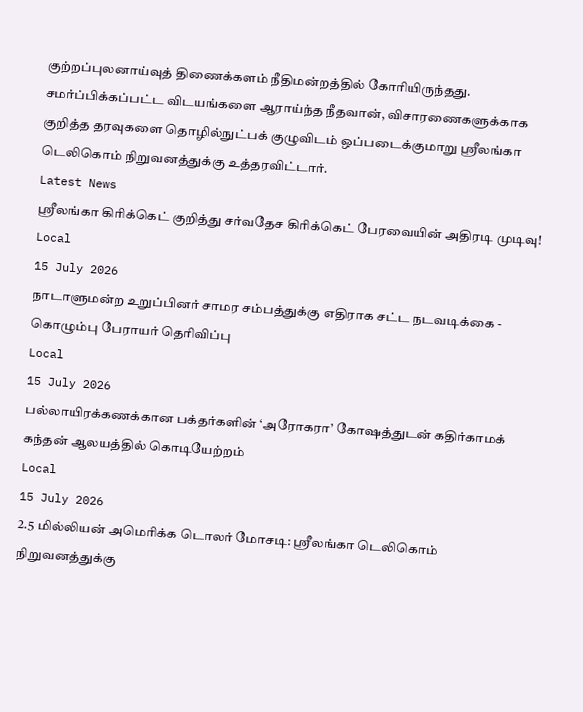குற்றப்புலனாய்வுத் திணைக்களம் நீதிமன்றத்தில் கோரியிருந்தது.
சமர்ப்பிக்கப்பட்ட விடயங்களை ஆராய்ந்த நீதவான், விசாரணைகளுக்காக குறித்த தரவுகளை தொழில்நுட்பக் குழுவிடம் ஒப்படைக்குமாறு ஸ்ரீலங்கா டெலிகொம் நிறுவனத்துக்கு உத்தரவிட்டார்.
Latest News
ஶ்ரீலங்கா கிரிக்கெட் குறித்து சர்வதேச கிரிக்கெட் பேரவையின் அதிரடி முடிவு!
Local
15 July 2026
நாடாளுமன்ற உறுப்பினர் சாமர சம்பத்துக்கு எதிராக சட்ட நடவடிக்கை - கொழும்பு பேராயர் தெரிவிப்பு
Local
15 July 2026
பல்லாயிரக்கணக்கான பக்தர்களின் ‘அரோகரா’ கோஷத்துடன் கதிர்காமக் கந்தன் ஆலயத்தில் கொடியேற்றம்
Local
15 July 2026
2.5 மில்லியன் அமெரிக்க டொலர் மோசடி: ஸ்ரீலங்கா டெலிகொம் நிறுவனத்துக்கு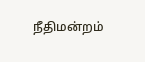நீதிமன்றம்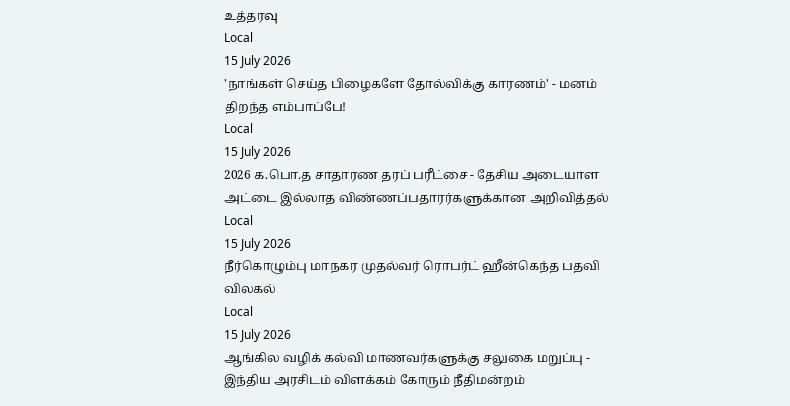உத்தரவு
Local
15 July 2026
'நாங்கள் செய்த பிழைகளே தோல்விக்கு காரணம்' - மனம் திறந்த எம்பாப்பே!
Local
15 July 2026
2026 க.பொ.த சாதாரண தரப் பரீட்சை - தேசிய அடையாள அட்டை இல்லாத விண்ணப்பதாரர்களுக்கான அறிவித்தல்
Local
15 July 2026
நீர்கொழும்பு மாநகர முதல்வர் ரொபர்ட் ஹீன்கெந்த பதவி விலகல்
Local
15 July 2026
ஆங்கில வழிக் கல்வி மாணவர்களுக்கு சலுகை மறுப்பு - இந்திய அரசிடம் விளக்கம் கோரும் நீதிமன்றம்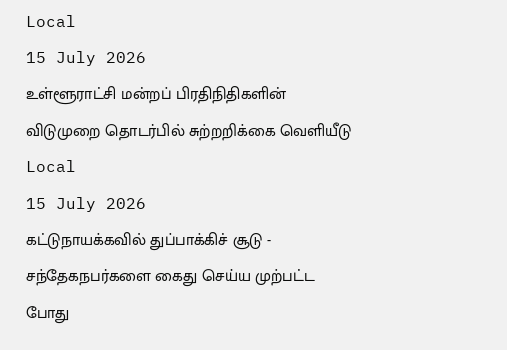Local
15 July 2026
உள்ளூராட்சி மன்றப் பிரதிநிதிகளின் விடுமுறை தொடர்பில் சுற்றறிக்கை வெளியீடு
Local
15 July 2026
கட்டுநாயக்கவில் துப்பாக்கிச் சூடு - சந்தேகநபர்களை கைது செய்ய முற்பட்ட போது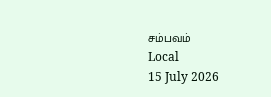சம்பவம்
Local
15 July 2026